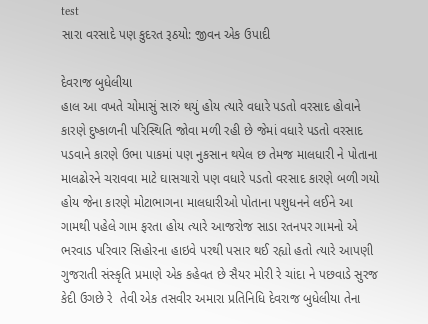test
સારા વરસાદે પણ કુદરત રૂઠયો: જીવન એક ઉપાદી

દેવરાજ બુધેલીયા
હાલ આ વખતે ચોમાસું સારું થયું હોય ત્યારે વધારે પડતો વરસાદ હોવાને કારણે દુષ્કાળની પરિસ્થિતિ જોવા મળી રહી છે જેમાં વધારે પડતો વરસાદ પડવાને કારણે ઉભા પાકમાં પણ નુકસાન થયેલ છ તેમજ માલધારી ને પોતાના માલઢોરને ચરાવવા માટે ઘાસચારો પણ વધારે પડતો વરસાદ કારણે બળી ગયો હોય જેના કારણે મોટાભાગના માલધારીઓ પોતાના પશુધનને લઈને આ ગામથી પહેલે ગામ ફરતા હોય ત્યારે આજરોજ સાડા રતનપર ગામનો એ ભરવાડ પરિવાર સિહોરના હાઇવે પરથી પસાર થઈ રહ્યો હતો ત્યારે આપણી ગુજરાતી સંસ્કૃતિ પ્રમાણે એક કહેવત છે સૈયર મોરી રે ચાંદા ને પછવાડે સુરજ કેદી ઉગછે રે  તેવી એક તસવીર અમારા પ્રતિનિધિ દેવરાજ બુધેલીયા તેના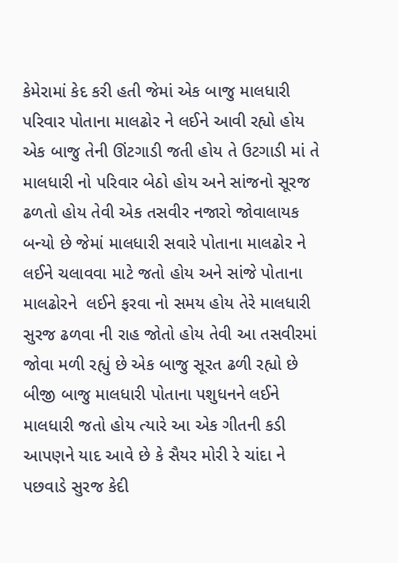કેમેરામાં કેદ કરી હતી જેમાં એક બાજુ માલધારી પરિવાર પોતાના માલઢોર ને લઈને આવી રહ્યો હોય એક બાજુ તેની ઊંટગાડી જતી હોય તે ઉટગાડી માં તે માલધારી નો પરિવાર બેઠો હોય અને સાંજનો સૂરજ ઢળતો હોય તેવી એક તસવીર નજારો જોવાલાયક બન્યો છે જેમાં માલધારી સવારે પોતાના માલઢોર ને લઈને ચલાવવા માટે જતો હોય અને સાંજે પોતાના માલઢોરને  લઈને ફરવા નો સમય હોય તેરે માલધારી સુરજ ઢળવા ની રાહ જોતો હોય તેવી આ તસવીરમાં જોવા મળી રહ્યું છે એક બાજુ સૂરત ઢળી રહ્યો છે બીજી બાજુ માલધારી પોતાના પશુધનને લઈને માલધારી જતો હોય ત્યારે આ એક ગીતની કડી આપણને યાદ આવે છે કે સૈયર મોરી રે ચાંદા ને પછવાડે સુરજ કેદી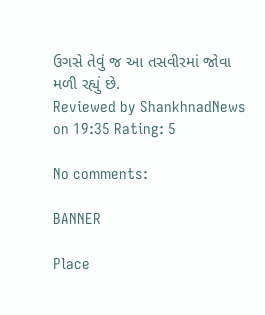ઉગસે તેવું જ આ તસવીરમાં જોવા મળી રહ્યું છે.
Reviewed by ShankhnadNews on 19:35 Rating: 5

No comments:

BANNER

Place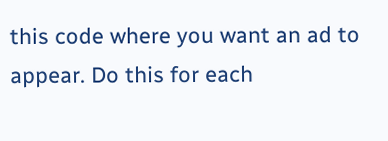this code where you want an ad to appear. Do this for each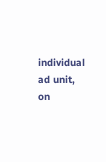individual ad unit, on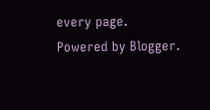every page.
Powered by Blogger.